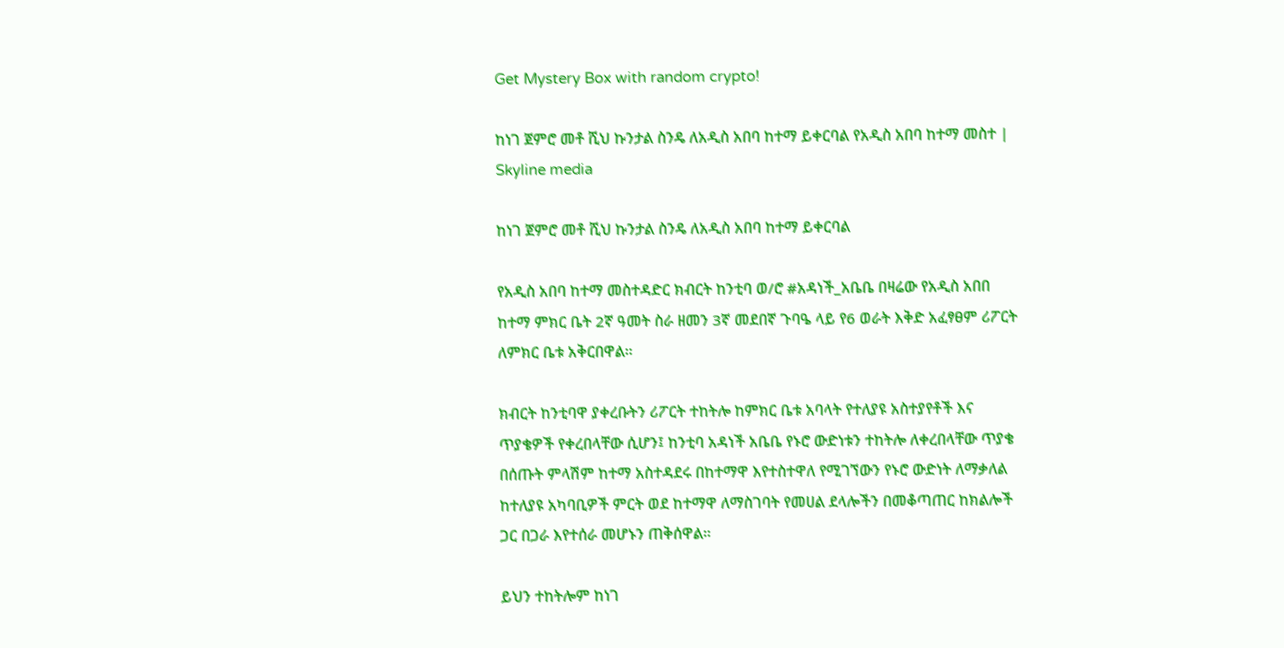Get Mystery Box with random crypto!

ከነገ ጀምሮ መቶ ሺህ ኩንታል ስንዴ ለአዲስ አበባ ከተማ ይቀርባል የአዲስ አበባ ከተማ መስተ | Skyline media

ከነገ ጀምሮ መቶ ሺህ ኩንታል ስንዴ ለአዲስ አበባ ከተማ ይቀርባል

የአዲስ አበባ ከተማ መስተዳድር ክብርት ከንቲባ ወ/ሮ #አዳነች_አቤቤ በዛሬው የአዲስ አበበ ከተማ ምክር ቤት 2ኛ ዓመት ስራ ዘመን 3ኛ መደበኛ ጉባዔ ላይ የ6 ወራት እቅድ አፈፃፀም ሪፖርት ለምክር ቤቱ አቅርበዋል።

ክብርት ከንቲባዋ ያቀረቡትን ሪፖርት ተከትሎ ከምክር ቤቱ አባላት የተለያዩ አስተያየቶች እና ጥያቄዎች የቀረበላቸው ሲሆን፤ ከንቲባ አዳነች አቤቤ የኑሮ ውድነቱን ተከትሎ ለቀረበላቸው ጥያቄ በሰጡት ምላሽም ከተማ አስተዳደሩ በከተማዋ እየተስተዋለ የሚገኘውን የኑሮ ውድነት ለማቃለል ከተለያዩ አካባቢዎች ምርት ወደ ከተማዋ ለማስገባት የመሀል ደላሎችን በመቆጣጠር ከክልሎች ጋር በጋራ እየተሰራ መሆኑን ጠቅሰዋል።

ይህን ተከትሎም ከነገ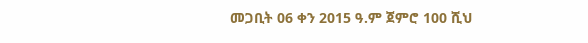መጋቢት 06 ቀን 2015 ዓ.ም ጀምሮ 100 ሺህ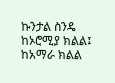ኩንታል ስንዴ ከኦሮሚያ ክልል፤ ከአማራ ክልል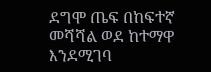ደግሞ ጤፍ በከፍተኛ መሻሻል ወደ ከተማዋ እንደሚገባ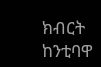ክብርት ከንቲባዋ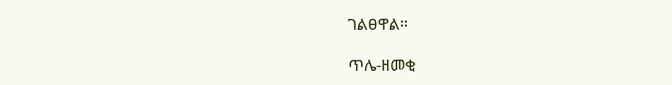ገልፀዋል።

ጥሌ-ዘመቂ